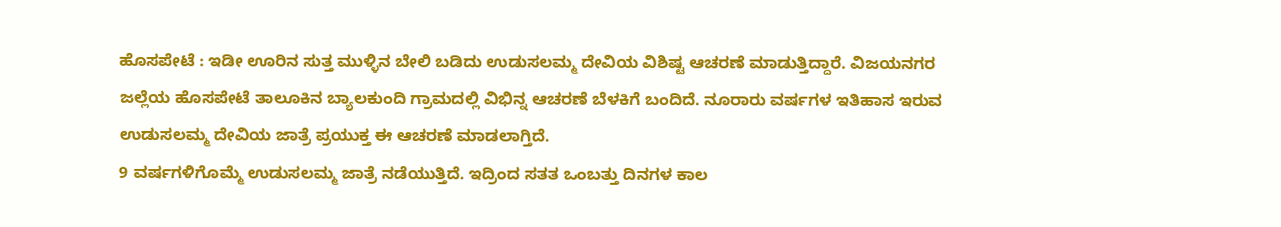ಹೊಸಪೇಟೆ : ಇಡೀ ಊರಿನ ಸುತ್ತ ಮುಳ್ಳಿನ ಬೇಲಿ ಬಡಿದು ಉಡುಸಲಮ್ಮ ದೇವಿಯ ವಿಶಿಷ್ಟ ಆಚರಣೆ ಮಾಡುತ್ತಿದ್ದಾರೆ. ವಿಜಯನಗರ ಜಲ್ಲೆಯ ಹೊಸಪೇಟೆ ತಾಲೂಕಿನ ಬ್ಯಾಲಕುಂದಿ ಗ್ರಾಮದಲ್ಲಿ ವಿಭಿನ್ನ ಆಚರಣೆ ಬೆಳಕಿಗೆ ಬಂದಿದೆ. ನೂರಾರು ವರ್ಷಗಳ ಇತಿಹಾಸ ಇರುವ ಉಡುಸಲಮ್ಮ ದೇವಿಯ ಜಾತ್ರೆ ಪ್ರಯುಕ್ತ ಈ ಆಚರಣೆ ಮಾಡಲಾಗ್ತಿದೆ.
9 ವರ್ಷಗಳಿಗೊಮ್ಮೆ ಉಡುಸಲಮ್ಮ ಜಾತ್ರೆ ನಡೆಯುತ್ತಿದೆ. ಇದ್ರಿಂದ ಸತತ ಒಂಬತ್ತು ದಿನಗಳ ಕಾಲ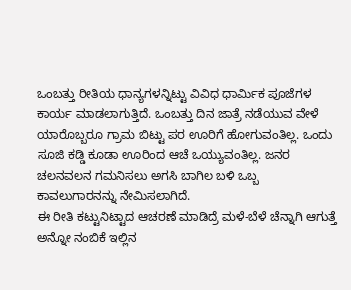ಒಂಬತ್ತು ರೀತಿಯ ಧಾನ್ಯಗಳನ್ನಿಟ್ಟು ವಿವಿಧ ಧಾರ್ಮಿಕ ಪೂಜೆಗಳ ಕಾರ್ಯ ಮಾಡಲಾಗುತ್ತಿದೆ. ಒಂಬತ್ತು ದಿನ ಜಾತ್ರೆ ನಡೆಯುವ ವೇಳೆ ಯಾರೊಬ್ಬರೂ ಗ್ರಾಮ ಬಿಟ್ಟು ಪರ ಊರಿಗೆ ಹೋಗುವಂತಿಲ್ಲ. ಒಂದು ಸೂಜಿ ಕಡ್ಡಿ ಕೂಡಾ ಊರಿಂದ ಆಚೆ ಒಯ್ಯುವಂತಿಲ್ಲ. ಜನರ ಚಲನವಲನ ಗಮನಿಸಲು ಅಗಸಿ ಬಾಗಿಲ ಬಳಿ ಒಬ್ಬ ಕಾವಲುಗಾರನನ್ನು ನೇಮಿಸಲಾಗಿದೆ.
ಈ ರೀತಿ ಕಟ್ಟುನಿಟ್ಟಾದ ಆಚರಣೆ ಮಾಡಿದ್ರೆ ಮಳೆ-ಬೆಳೆ ಚೆನ್ನಾಗಿ ಆಗುತ್ತೆ ಅನ್ನೋ ನಂಬಿಕೆ ಇಲ್ಲಿನ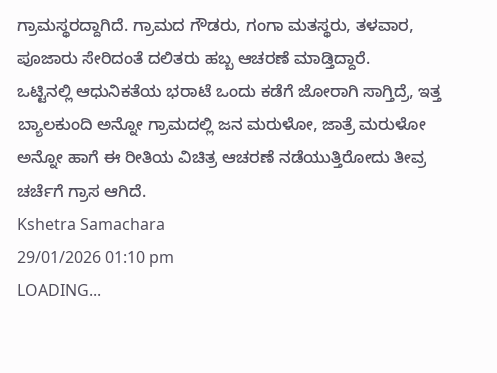ಗ್ರಾಮಸ್ಥರದ್ದಾಗಿದೆ. ಗ್ರಾಮದ ಗೌಡರು, ಗಂಗಾ ಮತಸ್ಥರು, ತಳವಾರ, ಪೂಜಾರು ಸೇರಿದಂತೆ ದಲಿತರು ಹಬ್ಬ ಆಚರಣೆ ಮಾಡ್ತಿದ್ದಾರೆ.
ಒಟ್ಟಿನಲ್ಲಿ ಆಧುನಿಕತೆಯ ಭರಾಟೆ ಒಂದು ಕಡೆಗೆ ಜೋರಾಗಿ ಸಾಗ್ತಿದ್ರೆ, ಇತ್ತ ಬ್ಯಾಲಕುಂದಿ ಅನ್ನೋ ಗ್ರಾಮದಲ್ಲಿ ಜನ ಮರುಳೋ, ಜಾತ್ರೆ ಮರುಳೋ ಅನ್ನೋ ಹಾಗೆ ಈ ರೀತಿಯ ವಿಚಿತ್ರ ಆಚರಣೆ ನಡೆಯುತ್ತಿರೋದು ತೀವ್ರ ಚರ್ಚೆಗೆ ಗ್ರಾಸ ಆಗಿದೆ.
Kshetra Samachara
29/01/2026 01:10 pm
LOADING...